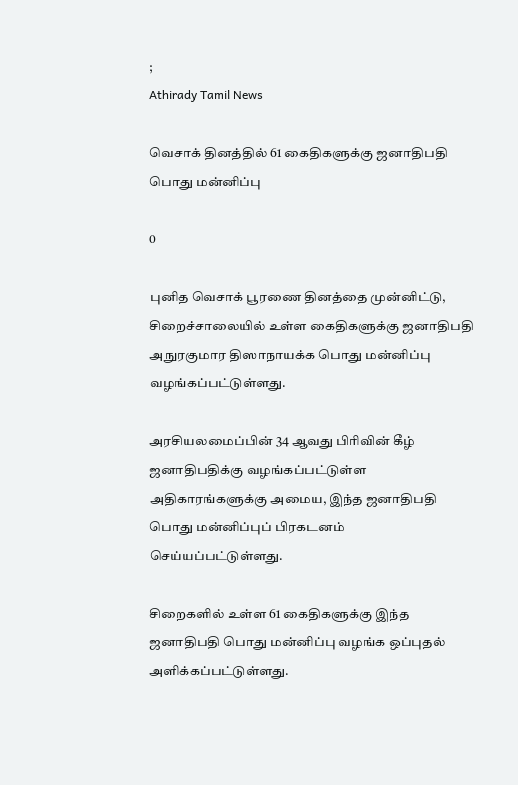;
Athirady Tamil News

வெசாக் தினத்தில் 61 கைதிகளுக்கு ஜனாதிபதி பொது மன்னிப்பு

0

புனித வெசாக் பூரணை தினத்தை முன்னிட்டு, சிறைச்சாலையில் உள்ள கைதிகளுக்கு ஜனாதிபதி அநுரகுமார திஸாநாயக்க பொது மன்னிப்பு வழங்கப்பட்டுள்ளது.

அரசியலமைப்பின் 34 ஆவது பிரிவின் கீழ் ஜனாதிபதிக்கு வழங்கப்பட்டுள்ள அதிகாரங்களுக்கு அமைய, இந்த ஜனாதிபதி பொது மன்னிப்புப் பிரகடனம் செய்யப்பட்டுள்ளது.

சிறைகளில் உள்ள 61 கைதிகளுக்கு இந்த ஜனாதிபதி பொது மன்னிப்பு வழங்க ஒப்புதல் அளிக்கப்பட்டுள்ளது.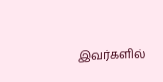இவர்களில்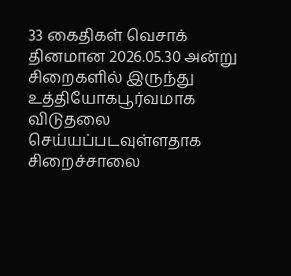33 கைதிகள் வெசாக் தினமான 2026.05.30 அன்று சிறைகளில் இருந்து உத்தியோகபூர்வமாக விடுதலை செய்யப்படவுள்ளதாக சிறைச்சாலை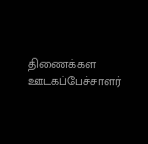திணைக்கள ஊடகப்பேச்சாளர்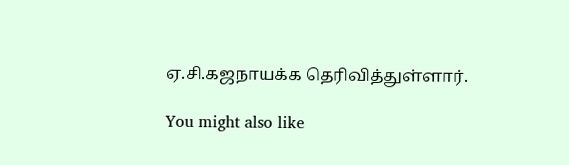ஏ.சி.கஜநாயக்க தெரிவித்துள்ளார்.

You might also like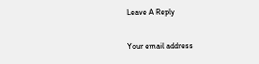Leave A Reply

Your email address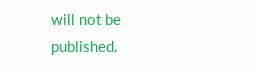will not be published.